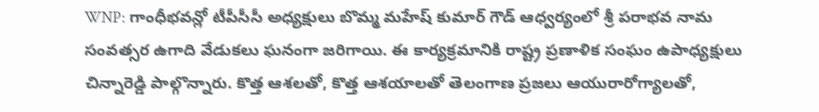WNP: గాంధీభవన్లో టీపీసీసీ అధ్యక్షులు బొమ్మ మహేష్ కుమార్ గౌడ్ ఆధ్వర్యంలో శ్రీ పరాభవ నామ సంవత్సర ఉగాది వేడుకలు ఘనంగా జరిగాయి. ఈ కార్యక్రమానికి రాష్ట్ర ప్రణాళిక సంఘం ఉపాధ్యక్షులు చిన్నారెడ్డి పాల్గొన్నారు. కొత్త ఆశలతో, కొత్త ఆశయాలతో తెలంగాణ ప్రజలు ఆయురారోగ్యాలతో,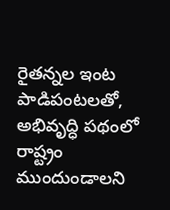రైతన్నల ఇంట పాడిపంటలతో, అభివృద్ధి పథంలో రాష్ట్రం ముందుండాలని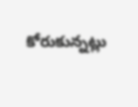కోరుకున్నట్లు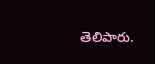తెలిపారు.